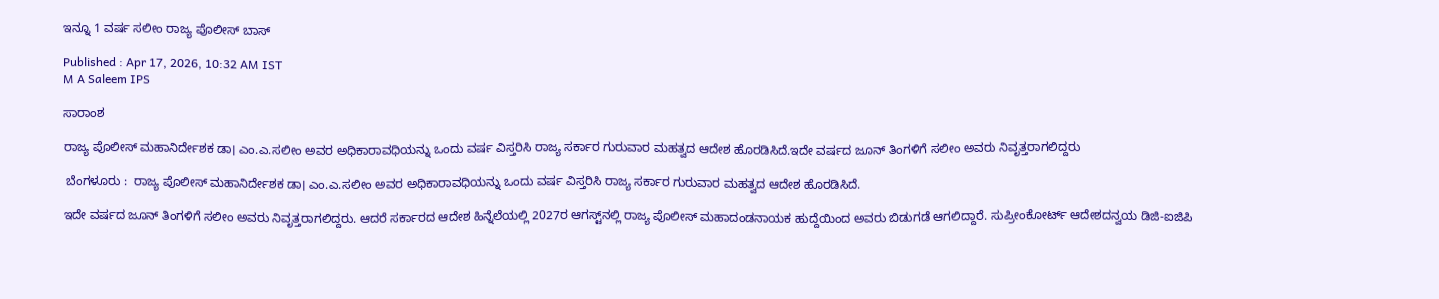ಇನ್ನೂ 1 ವರ್ಷ ಸಲೀಂ ರಾಜ್ಯ ಪೊಲೀಸ್ ಬಾಸ್‌

Published : Apr 17, 2026, 10:32 AM IST
M A Saleem IPS

ಸಾರಾಂಶ

ರಾಜ್ಯ ಪೊಲೀಸ್ ಮಹಾನಿರ್ದೇಶಕ ಡಾ। ಎಂ.ಎ.ಸಲೀಂ ಅವರ ಅಧಿಕಾರಾವಧಿಯನ್ನು ಒಂದು ವರ್ಷ ವಿಸ್ತರಿಸಿ ರಾಜ್ಯ ಸರ್ಕಾರ ಗುರುವಾರ ಮಹತ್ವದ ಆದೇಶ ಹೊರಡಿಸಿದೆ.ಇದೇ ವರ್ಷದ ಜೂನ್ ತಿಂಗಳಿಗೆ ಸಲೀಂ ಅವರು ನಿವೃತ್ತರಾಗಲಿದ್ದರು

 ಬೆಂಗಳೂರು :  ರಾಜ್ಯ ಪೊಲೀಸ್ ಮಹಾನಿರ್ದೇಶಕ ಡಾ। ಎಂ.ಎ.ಸಲೀಂ ಅವರ ಅಧಿಕಾರಾವಧಿಯನ್ನು ಒಂದು ವರ್ಷ ವಿಸ್ತರಿಸಿ ರಾಜ್ಯ ಸರ್ಕಾರ ಗುರುವಾರ ಮಹತ್ವದ ಆದೇಶ ಹೊರಡಿಸಿದೆ.

ಇದೇ ವರ್ಷದ ಜೂನ್ ತಿಂಗಳಿಗೆ ಸಲೀಂ ಅವರು ನಿವೃತ್ತರಾಗಲಿದ್ದರು. ಆದರೆ ಸರ್ಕಾರದ ಆದೇಶ ಹಿನ್ನೆಲೆಯಲ್ಲಿ 2027ರ ಆಗಸ್ಟ್‌ನಲ್ಲಿ ರಾಜ್ಯ ಪೊಲೀಸ್ ಮಹಾದಂಡನಾಯಕ ಹುದ್ದೆಯಿಂದ ಅವರು ಬಿಡುಗಡೆ ಆಗಲಿದ್ದಾರೆ. ಸುಪ್ರೀಂಕೋರ್ಟ್ ಆದೇಶದನ್ವಯ ಡಿಜಿ-ಐಜಿಪಿ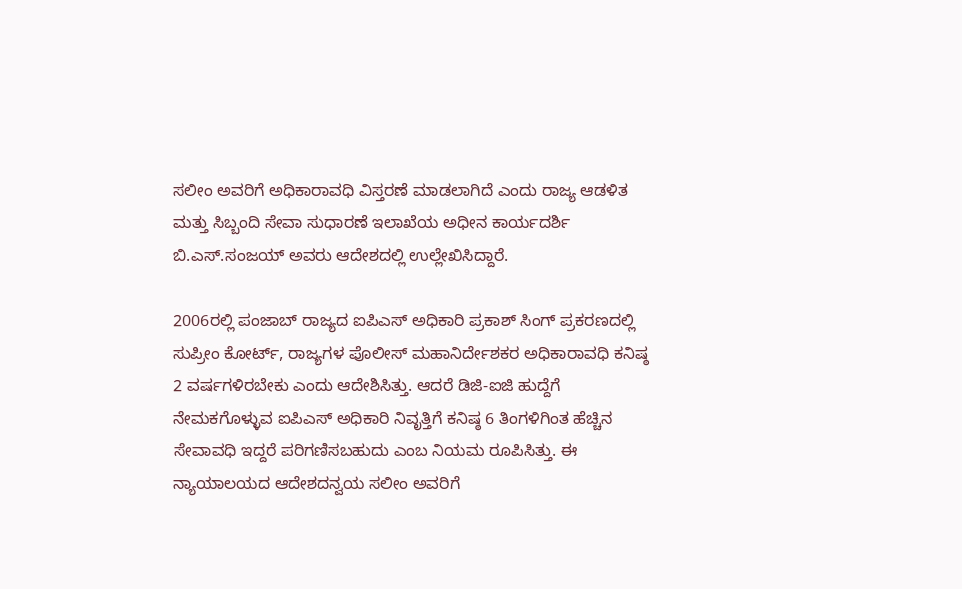ಸಲೀಂ ಅವರಿಗೆ ಅಧಿಕಾರಾವಧಿ ವಿಸ್ತರಣೆ ಮಾಡಲಾಗಿದೆ ಎಂದು ರಾಜ್ಯ ಆಡಳಿತ ಮತ್ತು ಸಿಬ್ಬಂದಿ ಸೇವಾ ಸುಧಾರಣೆ ಇಲಾಖೆಯ ಅಧೀನ ಕಾರ್ಯದರ್ಶಿ ಬಿ.ಎಸ್‌.ಸಂಜಯ್ ಅವರು ಆದೇಶದಲ್ಲಿ ಉಲ್ಲೇಖಿಸಿದ್ದಾರೆ.

2006ರಲ್ಲಿ ಪಂಜಾಬ್‌ ರಾಜ್ಯದ ಐಪಿಎಸ್ ಅಧಿಕಾರಿ ಪ್ರಕಾಶ್ ಸಿಂಗ್ ಪ್ರಕರಣದಲ್ಲಿ ಸುಪ್ರೀಂ ಕೋರ್ಟ್, ರಾಜ್ಯಗಳ ಪೊಲೀಸ್ ಮಹಾನಿರ್ದೇಶಕರ ಅಧಿಕಾರಾವಧಿ ಕನಿಷ್ಠ 2 ವರ್ಷಗಳಿರಬೇಕು ಎಂದು ಆದೇಶಿಸಿತ್ತು. ಆದರೆ ಡಿಜಿ-ಐಜಿ ಹುದ್ದೆಗೆ ನೇಮಕಗೊಳ್ಳುವ ಐಪಿಎಸ್‌ ಅಧಿಕಾರಿ ನಿವೃತ್ತಿಗೆ ಕನಿಷ್ಠ 6 ತಿಂಗಳಿಗಿಂತ ಹೆಚ್ಚಿನ ಸೇವಾವಧಿ ಇದ್ದರೆ ಪರಿಗಣಿಸಬಹುದು ಎಂಬ ನಿಯಮ ರೂಪಿಸಿತ್ತು. ಈ ನ್ಯಾಯಾಲಯದ ಆದೇಶದನ್ವಯ ಸಲೀಂ ಅವರಿಗೆ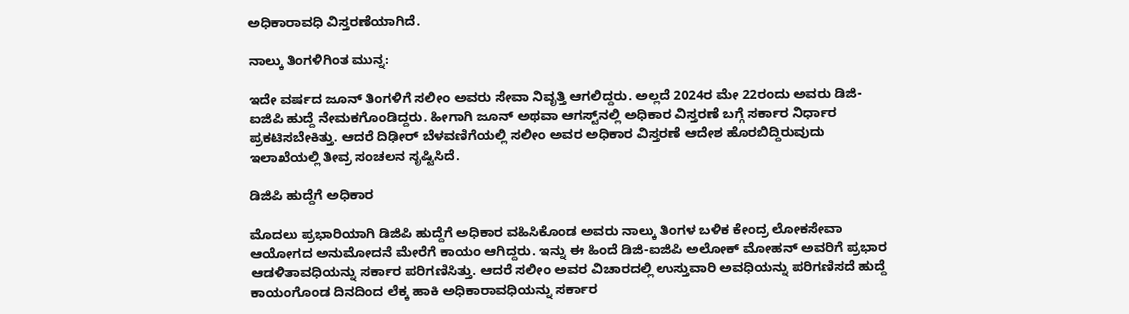ಅಧಿಕಾರಾವಧಿ ವಿಸ್ತರಣೆಯಾಗಿದೆ.

ನಾಲ್ಕು ತಿಂಗಳಿಗಿಂತ ಮುನ್ನ:

ಇದೇ ವರ್ಷದ ಜೂನ್‌ ತಿಂಗಳಿಗೆ ಸಲೀಂ ಅವರು ಸೇವಾ ನಿವೃತ್ತಿ ಆಗಲಿದ್ದರು. ಅಲ್ಲದೆ 2024ರ ಮೇ 22ರಂದು ಅವರು ಡಿಜಿ-ಐಜಿಪಿ ಹುದ್ದೆ ನೇಮಕಗೊಂಡಿದ್ದರು. ಹೀಗಾಗಿ ಜೂನ್‌ ಅಥವಾ ಆಗಸ್ಟ್‌ನಲ್ಲಿ ಅಧಿಕಾರ ವಿಸ್ತರಣೆ ಬಗ್ಗೆ ಸರ್ಕಾರ ನಿರ್ಧಾರ ಪ್ರಕಟಿಸಬೇಕಿತ್ತು. ಆದರೆ ದಿಢೀರ್ ಬೆಳವಣಿಗೆಯಲ್ಲಿ ಸಲೀಂ ಅವರ ಅಧಿಕಾರ ವಿಸ್ತರಣೆ ಆದೇಶ ಹೊರಬಿದ್ದಿರುವುದು ಇಲಾಖೆಯಲ್ಲಿ ತೀವ್ರ ಸಂಚಲನ ಸೃಷ್ಟಿಸಿದೆ.

ಡಿಜಿಪಿ ಹುದ್ದೆಗೆ ಅಧಿಕಾರ

ಮೊದಲು ಪ್ರಭಾರಿಯಾಗಿ ಡಿಜಿಪಿ ಹುದ್ದೆಗೆ ಅಧಿಕಾರ ವಹಿಸಿಕೊಂಡ ಅವರು ನಾಲ್ಕು ತಿಂಗಳ ಬಳಿಕ ಕೇಂದ್ರ ಲೋಕಸೇವಾ ಆಯೋಗದ ಅನುಮೋದನೆ ಮೇರೆಗೆ ಕಾಯಂ ಆಗಿದ್ದರು. ಇನ್ನು ಈ ಹಿಂದೆ ಡಿಜಿ-ಐಜಿಪಿ ಅಲೋಕ್ ಮೋಹನ್ ಅವರಿಗೆ ಪ್ರಭಾರ ಆಡಳಿತಾವಧಿಯನ್ನು ಸರ್ಕಾರ ಪರಿಗಣಿಸಿತ್ತು. ಆದರೆ ಸಲೀಂ ಅವರ ವಿಚಾರದಲ್ಲಿ ಉಸ್ತುವಾರಿ ಅವಧಿಯನ್ನು ಪರಿಗಣಿಸದೆ ಹುದ್ದೆ ಕಾಯಂಗೊಂಡ ದಿನದಿಂದ ಲೆಕ್ಕ ಹಾಕಿ ಅಧಿಕಾರಾವಧಿಯನ್ನು ಸರ್ಕಾರ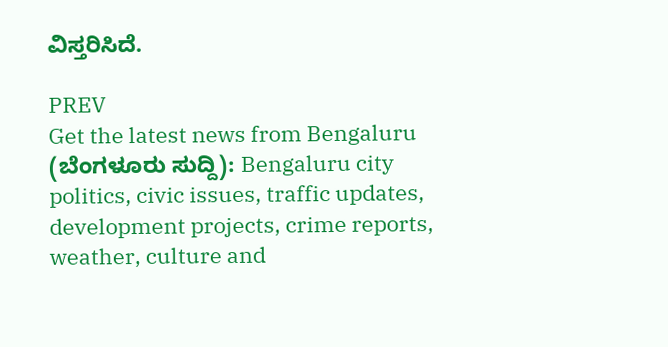ವಿಸ್ತರಿಸಿದೆ.

PREV
Get the latest news from Bengaluru (ಬೆಂಗಳೂರು ಸುದ್ದಿ): Bengaluru city politics, civic issues, traffic updates, development projects, crime reports, weather, culture and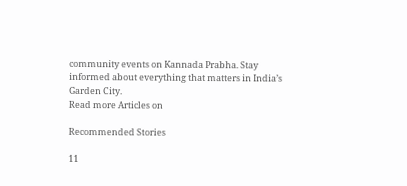community events on Kannada Prabha. Stay informed about everything that matters in India’s Garden City.
Read more Articles on

Recommended Stories

11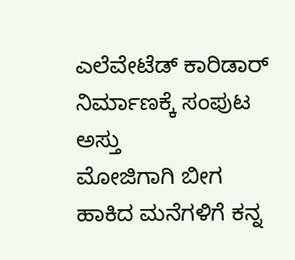ಎಲೆವೇಟೆಡ್‌ ಕಾರಿಡಾರ್‌ ನಿರ್ಮಾಣಕ್ಕೆ ಸಂಪುಟ ಅಸ್ತು
ಮೋಜಿಗಾಗಿ ಬೀಗ ಹಾಕಿದ ಮನೆಗಳಿಗೆ ಕನ್ನ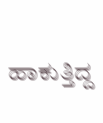ಹಾಕುತ್ತಿದ್ದ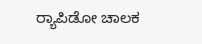ರ್‍ಯಾಪಿಡೋ ಚಾಲಕ